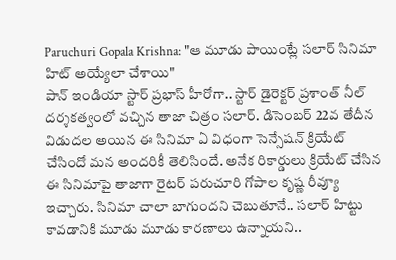Paruchuri Gopala Krishna: "ఆ మూడు పాయింట్లే సలార్ సినిమా హిట్ అయ్యేలా చేశాయి"
పాన్ ఇండియా స్టార్ ప్రభాస్ హీరోగా.. స్టార్ డైరెక్టర్ ప్రశాంత్ నీల్ దర్శకత్వంలో వచ్చిన తాజా చిత్రం సలార్. డిసెంబర్ 22వ తేదీన విడుదల అయిన ఈ సినిమా ఏ విధంగా సెన్సేషన్ క్రియేట్ చేసిందో మన అందరికీ తెలిసిందే. అనేక రికార్డులు క్రియేట్ చేసిన ఈ సినిమాపై తాజాగా రైటర్ పరుచూరి గోపాల కృష్ణ రీవ్యూ ఇచ్చారు. సినిమా చాలా బాగుందని చెబుతూనే.. సలార్ హిట్టు కావడానికి మూడు మూడు కారణాలు ఉన్నాయని..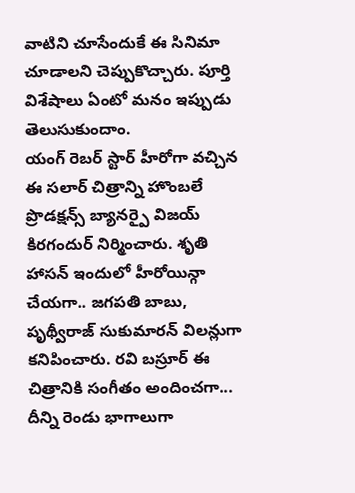వాటిని చూసేందుకే ఈ సినిమా చూడాలని చెప్పుకొచ్చారు. పూర్తి విశేషాలు ఏంటో మనం ఇప్పుడు తెలుసుకుందాం.
యంగ్ రెబర్ స్టార్ హీరోగా వచ్చిన ఈ సలార్ చిత్రాన్ని హొంబలే ప్రొడక్షన్స్ బ్యానర్పై విజయ్ కిరగందుర్ నిర్మించారు. శృతి హాసన్ ఇందులో హీరోయిన్గా చేయగా.. జగపతి బాబు, పృథ్వీరాజ్ సుకుమారన్ విలన్లుగా కనిపించారు. రవి బస్రూర్ ఈ చిత్రానికి సంగీతం అందించగా... దీన్ని రెండు భాగాలుగా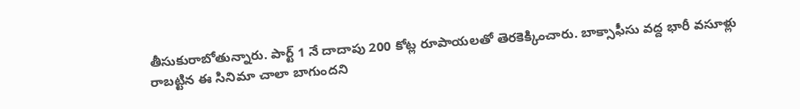తీసుకురాబోతున్నారు. పార్ట్ 1 నే దాదాపు 200 కోట్ల రూపాయలతో తెరకెక్కించారు. బాక్సాఫీసు వద్ద భారీ వసూళ్లు రాబట్టిన ఈ సినిమా చాలా బాగుందని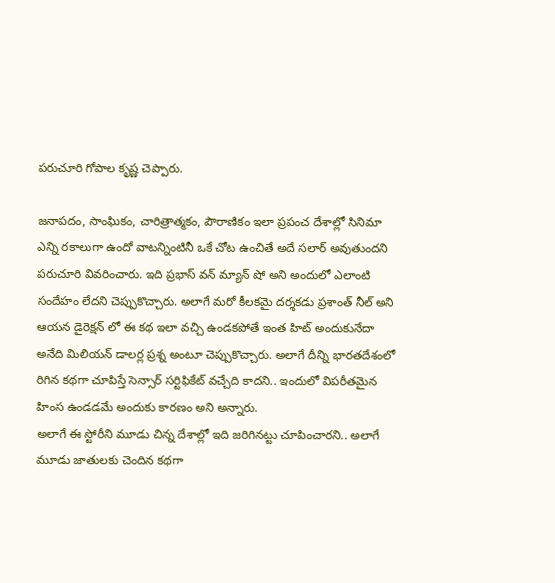పరుచూరి గోపాల కృష్ణ చెప్పారు.

జనాపదం, సాంఘికం, చారిత్రాత్మకం, పౌరాణికం ఇలా ప్రపంచ దేశాల్లో సినిమా ఎన్ని రకాలుగా ఉందో వాటన్నింటినీ ఒకే చోట ఉంచితే అదే సలార్ అవుతుందని పరుచూరి వివరించారు. ఇది ప్రభాస్ వన్ మ్యాన్ షో అని అందులో ఎలాంటి సందేహం లేదని చెప్పుకొచ్చారు. అలాగే మరో కీలకమై దర్శకడు ప్రశాంత్ నీల్ అని ఆయన డైరెక్షన్ లో ఈ కథ ఇలా వచ్చి ఉండకపోతే ఇంత హిట్ అందుకునేదా అనేది మిలియన్ డాలర్ల ప్రశ్న అంటూ చెప్పుకొచ్చారు. అలాగే దీన్ని భారతదేశంలో రిగిన కథగా చూపిస్తే సెన్సార్ సర్టిఫికేట్ వచ్చేది కాదని.. ఇందులో విపరీతమైన హింస ఉండడమే అందుకు కారణం అని అన్నారు.
అలాగే ఈ స్టోరీని మూడు చిన్న దేశాల్లో ఇది జరిగినట్టు చూపించారని.. అలాగే మూడు జాతులకు చెందిన కథగా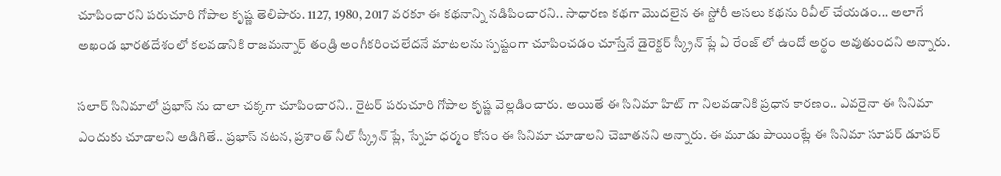చూపించారని పరుచూరి గోపాల కృష్ణ తెలిపారు. 1127, 1980, 2017 వరకూ ఈ కథనాన్ని నడిపించారని.. సాధారణ కథగా మొదలైన ఈ స్టోరీ అసలు కథను రివీల్ చేయడం... అలాగే అఖండ భారతదేశంలో కలవడానికి రాజమన్నార్ తండ్రి అంగీకరించలేదనే మాటలను స్పష్టంగా చూపించడం చూస్తేనే డైరెక్టర్ స్క్రీన్ ప్లే ఏ రేంజ్ లో ఉందో అర్థం అవుతుందని అన్నారు.

సలార్ సినిమాలో ప్రభాస్ ను చాలా చక్కగా చూపించారని.. రైటర్ పరుచూరి గోపాల కృష్ణ వెల్లడించారు. అయితే ఈ సినిమా హిట్ గా నిలవడానికి ప్రధాన కారణం.. ఎవరైనా ఈ సినిమా ఎందుకు చూడాలని అడిగితే.. ప్రభాస్ నటన, ప్రశాంత్ నీల్ స్క్రీన్ ప్లే, స్నేహ ధర్మం కోసం ఈ సినిమా చూడాలని చెబాతనని అన్నారు. ఈ మూడు పాయింట్లే ఈ సినిమా సూపర్ డూపర్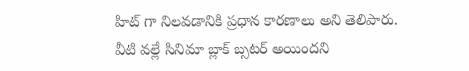హిట్ గా నిలవడానికి ప్రధాన కారణాలు అని తెలిపారు. వీటి వల్లే సినిమా బ్లాక్ బ్సటర్ అయిందని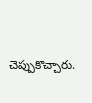చెప్పుకొచ్చారు.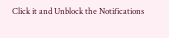Click it and Unblock the Notifications